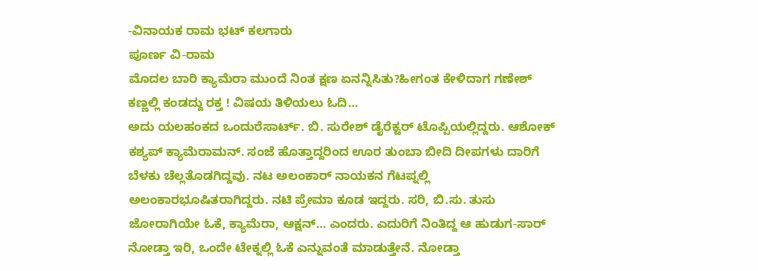-ವಿನಾಯಕ ರಾಮ ಭಟ್ ಕಲಗಾರು
ಪೂರ್ಣ ವಿ-ರಾಮ
ಮೊದಲ ಬಾರಿ ಕ್ಯಾಮೆರಾ ಮುಂದೆ ನಿಂತ ಕ್ಷಣ ಏನನ್ನಿಸಿತು?ಹೀಗಂತ ಕೇಳಿದಾಗ ಗಣೇಶ್ ಕಣ್ಣಲ್ಲಿ ಕಂಡದ್ದು ರಕ್ತ ! ವಿಷಯ ತಿಳಿಯಲು ಓದಿ…
ಅದು ಯಲಹಂಕದ ಒಂದುರೆಸಾರ್ಟ್. ಬಿ. ಸುರೇಶ್ ಡೈರೆಕ್ಟರ್ ಟೊಪ್ಪಿಯಲ್ಲಿದ್ದರು. ಆಶೋಕ್ ಕಶ್ಯಪ್ ಕ್ಯಾಮೆರಾಮನ್. ಸಂಜೆ ಹೊತ್ತಾದ್ದರಿಂದ ಊರ ತುಂಬಾ ಬೀದಿ ದೀಪಗಳು ದಾರಿಗೆ ಬೆಳಕು ಚೆಲ್ಲತೊಡಗಿದ್ದವು. ನಟ ಅಲಂಕಾರ್ ನಾಯಕನ ಗೆಟಪ್ನಲ್ಲಿ ಅಲಂಕಾರಭೂಷಿತರಾಗಿದ್ದರು. ನಟಿ ಪ್ರೇಮಾ ಕೂಡ ಇದ್ದರು. ಸರಿ, ಬಿ.ಸು. ತುಸು ಜೋರಾಗಿಯೇ ಓಕೆ, ಕ್ಯಾಮೆರಾ, ಆಕ್ಷನ್… ಎಂದರು. ಎದುರಿಗೆ ನಿಂತಿದ್ದ ಆ ಹುಡುಗ-ಸಾರ್ ನೋಡ್ತಾ ಇರಿ, ಒಂದೇ ಟೇಕ್ನಲ್ಲಿ ಓಕೆ ಎನ್ನುವಂತೆ ಮಾಡುತ್ತೇನೆ. ನೋಡ್ತಾ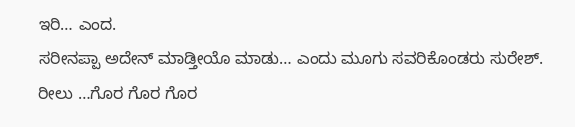ಇರಿ… ಎಂದ.
ಸರೀನಪ್ಪಾ ಅದೇನ್ ಮಾಡ್ತೀಯೊ ಮಾಡು… ಎಂದು ಮೂಗು ಸವರಿಕೊಂಡರು ಸುರೇಶ್.
ರೀಲು …ಗೊರ ಗೊರ ಗೊರ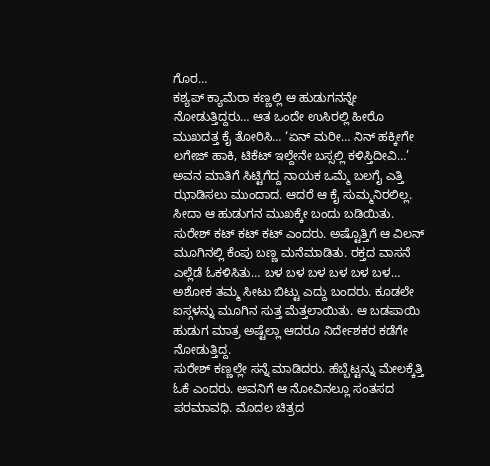ಗೊರ…
ಕಶ್ಯಪ್ ಕ್ಯಾಮೆರಾ ಕಣ್ಣಲ್ಲಿ ಆ ಹುಡುಗನನ್ನೇ ನೋಡುತ್ತಿದ್ದರು… ಆತ ಒಂದೇ ಉಸಿರಲ್ಲಿ ಹೀರೊ ಮುಖದತ್ತ ಕೈ ತೋರಿಸಿ… ‘ಏನ್ ಮರೀ… ನಿನ್ ಹಕ್ಕೀಗೇ ಲಗೇಜ್ ಹಾಕಿ, ಟಿಕೆಟ್ ಇಲ್ದೇನೇ ಬಸ್ಸಲ್ಲಿ ಕಳಿಸ್ತಿದೀವಿ…’
ಅವನ ಮಾತಿಗೆ ಸಿಟ್ಟಿಗೆದ್ದ ನಾಯಕ ಒಮ್ಮೆ ಬಲಗೈ ಎತ್ತಿ ಝಾಡಿಸಲು ಮುಂದಾದ. ಆದರೆ ಆ ಕೈ ಸುಮ್ಮನಿರಲಿಲ್ಲ. ಸೀದಾ ಆ ಹುಡುಗನ ಮುಖಕ್ಕೇ ಬಂದು ಬಡಿಯಿತು. ಸುರೇಶ್ ಕಟ್ ಕಟ್ ಕಟ್ ಎಂದರು. ಅಷ್ಟೊತ್ತಿಗೆ ಆ ವಿಲನ್ ಮೂಗಿನಲ್ಲಿ ಕೆಂಪು ಬಣ್ಣ ಮನೆಮಾಡಿತು. ರಕ್ತದ ವಾಸನೆ ಎಲ್ಲೆಡೆ ಓಕಳಿಸಿತು… ಬಳ ಬಳ ಬಳ ಬಳ ಬಳ ಬಳ…
ಅಶೋಕ ತಮ್ಮ ಸೀಟು ಬಿಟ್ಟು ಎದ್ದು ಬಂದರು. ಕೂಡಲೇ ಐಸ್ಗಳನ್ನು ಮೂಗಿನ ಸುತ್ತ ಮೆತ್ತಲಾಯಿತು. ಆ ಬಡಪಾಯಿ ಹುಡುಗ ಮಾತ್ರ ಅಷ್ಟೆಲ್ಲಾ ಆದರೂ ನಿರ್ದೇಶಕರ ಕಡೆಗೇ ನೋಡುತ್ತಿದ್ದ.
ಸುರೇಶ್ ಕಣ್ಣಲ್ಲೇ ಸನ್ನೆ ಮಾಡಿದರು. ಹೆಬ್ಬೆಟ್ಟನ್ನು ಮೇಲಕ್ಕೆತ್ತಿ ಓಕೆ ಎಂದರು. ಅವನಿಗೆ ಆ ನೋವಿನಲ್ಲೂ ಸಂತಸದ ಪರಮಾವಧಿ. ಮೊದಲ ಚಿತ್ರದ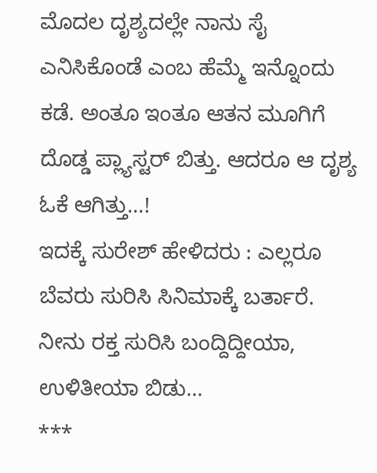ಮೊದಲ ದೃಶ್ಯದಲ್ಲೇ ನಾನು ಸೈ ಎನಿಸಿಕೊಂಡೆ ಎಂಬ ಹೆಮ್ಮೆ ಇನ್ನೊಂದು ಕಡೆ. ಅಂತೂ ಇಂತೂ ಆತನ ಮೂಗಿಗೆ ದೊಡ್ಡ ಪ್ಲ್ಯಾಸ್ಟರ್ ಬಿತ್ತು. ಆದರೂ ಆ ದೃಶ್ಯ ಓಕೆ ಆಗಿತ್ತು…!
ಇದಕ್ಕೆ ಸುರೇಶ್ ಹೇಳಿದರು : ಎಲ್ಲರೂ ಬೆವರು ಸುರಿಸಿ ಸಿನಿಮಾಕ್ಕೆ ಬರ್ತಾರೆ. ನೀನು ರಕ್ತ ಸುರಿಸಿ ಬಂದ್ದಿದ್ದೀಯಾ, ಉಳಿತೀಯಾ ಬಿಡು…
***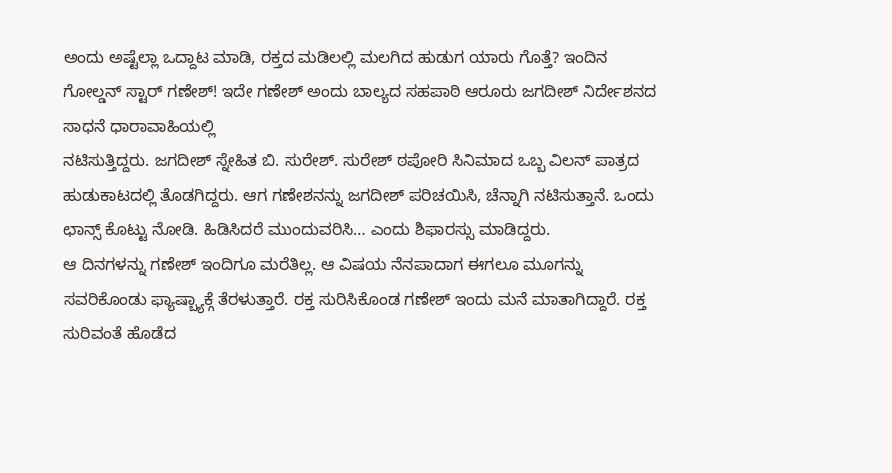ಅಂದು ಅಷ್ಟೆಲ್ಲಾ ಒದ್ದಾಟ ಮಾಡಿ, ರಕ್ತದ ಮಡಿಲಲ್ಲಿ ಮಲಗಿದ ಹುಡುಗ ಯಾರು ಗೊತ್ತೆ? ಇಂದಿನ ಗೋಲ್ಡನ್ ಸ್ಟಾರ್ ಗಣೇಶ್! ಇದೇ ಗಣೇಶ್ ಅಂದು ಬಾಲ್ಯದ ಸಹಪಾಠಿ ಆರೂರು ಜಗದೀಶ್ ನಿರ್ದೇಶನದ ಸಾಧನೆ ಧಾರಾವಾಹಿಯಲ್ಲಿ
ನಟಿಸುತ್ತಿದ್ದರು. ಜಗದೀಶ್ ಸ್ನೇಹಿತ ಬಿ. ಸುರೇಶ್. ಸುರೇಶ್ ಠಪೋರಿ ಸಿನಿಮಾದ ಒಬ್ಬ ವಿಲನ್ ಪಾತ್ರದ ಹುಡುಕಾಟದಲ್ಲಿ ತೊಡಗಿದ್ದರು. ಆಗ ಗಣೇಶನನ್ನು ಜಗದೀಶ್ ಪರಿಚಯಿಸಿ, ಚೆನ್ನಾಗಿ ನಟಿಸುತ್ತಾನೆ. ಒಂದು ಛಾನ್ಸ್ ಕೊಟ್ಟು ನೋಡಿ. ಹಿಡಿಸಿದರೆ ಮುಂದುವರಿಸಿ… ಎಂದು ಶಿಫಾರಸ್ಸು ಮಾಡಿದ್ದರು.
ಆ ದಿನಗಳನ್ನು ಗಣೇಶ್ ಇಂದಿಗೂ ಮರೆತಿಲ್ಲ. ಆ ವಿಷಯ ನೆನಪಾದಾಗ ಈಗಲೂ ಮೂಗನ್ನು ಸವರಿಕೊಂಡು ಫ್ಯಾಷ್ಬ್ಯಾಕ್ಗೆ ತೆರಳುತ್ತಾರೆ. ರಕ್ತ ಸುರಿಸಿಕೊಂಡ ಗಣೇಶ್ ಇಂದು ಮನೆ ಮಾತಾಗಿದ್ದಾರೆ. ರಕ್ತ ಸುರಿವಂತೆ ಹೊಡೆದ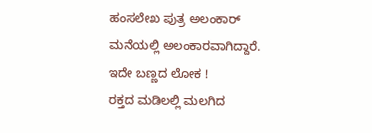ಹಂಸಲೇಖ ಪುತ್ರ ಅಲಂಕಾರ್ ಮನೆಯಲ್ಲಿ ಅಲಂಕಾರವಾಗಿದ್ದಾರೆ. ಇದೇ ಬಣ್ಣದ ಲೋಕ !
ರಕ್ತದ ಮಡಿಲಲ್ಲಿ ಮಲಗಿದ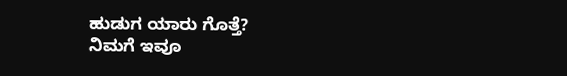ಹುಡುಗ ಯಾರು ಗೊತ್ತೆ?
ನಿಮಗೆ ಇವೂ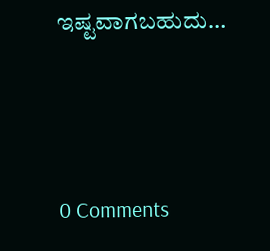ಇಷ್ಟವಾಗಬಹುದು…





0 Comments